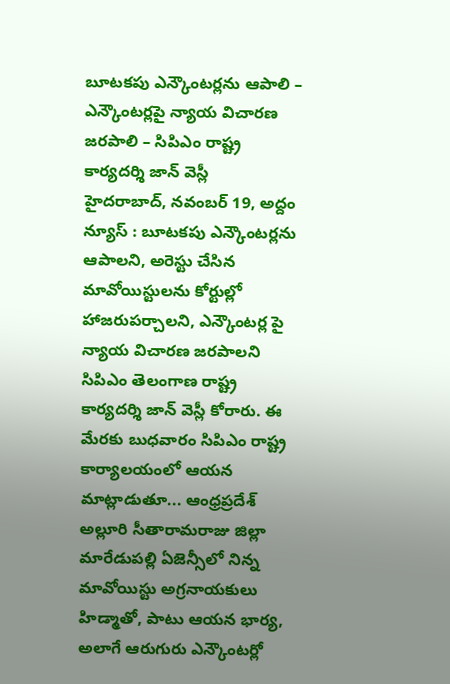బూటకపు ఎన్కౌంటర్లను ఆపాలి – ఎన్కౌంటర్లపై న్యాయ విచారణ జరపాలి – సిపిఎం రాష్ట్ర కార్యదర్శి జాన్ వెస్లీ
హైదరాబాద్, నవంబర్ 19, అద్దం న్యూస్ : బూటకపు ఎన్కౌంటర్లను ఆపాలని, అరెస్టు చేసిన మావోయిస్టులను కోర్టుల్లో హాజరుపర్చాలని, ఎన్కౌంటర్ల పై న్యాయ విచారణ జరపాలని సిపిఎం తెలంగాణ రాష్ట్ర కార్యదర్శి జాన్ వెస్లీ కోరారు. ఈ మేరకు బుధవారం సిపిఎం రాష్ట్ర కార్యాలయంలో ఆయన మాట్లాడుతూ... ఆంధ్రప్రదేశ్ అల్లూరి సీతారామరాజు జిల్లా మారేడుపల్లి ఏజెన్సీలో నిన్న మావోయిస్టు అగ్రనాయకులు హిడ్మాతో, పాటు ఆయన భార్య, అలాగే ఆరుగురు ఎన్కౌంటర్లో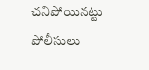చనిపోయినట్టు పోలీసులు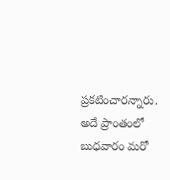ప్రకటించారన్నారు. అదే ప్రాంతంలో బుధవారం మరో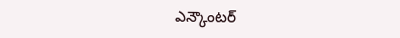ఎన్కౌంటర్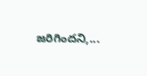జరిగిందని,...